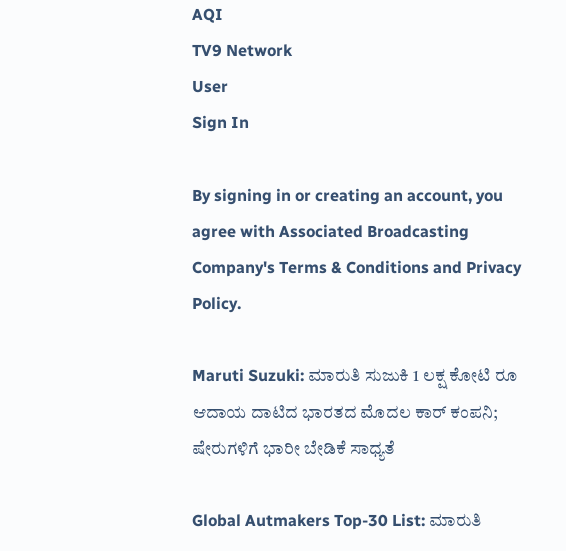AQI
TV9 Network
User
Sign In

By signing in or creating an account, you agree with Associated Broadcasting Company's Terms & Conditions and Privacy Policy.

Maruti Suzuki: ಮಾರುತಿ ಸುಜುಕಿ 1 ಲಕ್ಷ ಕೋಟಿ ರೂ ಆದಾಯ ದಾಟಿದ ಭಾರತದ ಮೊದಲ ಕಾರ್ ಕಂಪನಿ; ಷೇರುಗಳಿಗೆ ಭಾರೀ ಬೇಡಿಕೆ ಸಾಧ್ಯತೆ

Global Autmakers Top-30 List: ಮಾರುತಿ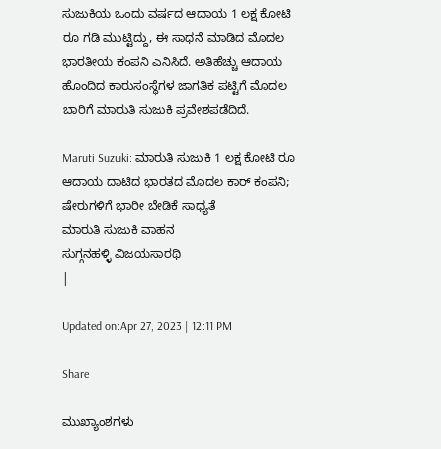ಸುಜುಕಿಯ ಒಂದು ವರ್ಷದ ಆದಾಯ 1 ಲಕ್ಷ ಕೋಟಿ ರೂ ಗಡಿ ಮುಟ್ಟಿದ್ದು, ಈ ಸಾಧನೆ ಮಾಡಿದ ಮೊದಲ ಭಾರತೀಯ ಕಂಪನಿ ಎನಿಸಿದೆ. ಅತಿಹೆಚ್ಚು ಆದಾಯ ಹೊಂದಿದ ಕಾರುಸಂಸ್ಥೆಗಳ ಜಾಗತಿಕ ಪಟ್ಟಿಗೆ ಮೊದಲ ಬಾರಿಗೆ ಮಾರುತಿ ಸುಜುಕಿ ಪ್ರವೇಶಪಡೆದಿದೆ.

Maruti Suzuki: ಮಾರುತಿ ಸುಜುಕಿ 1 ಲಕ್ಷ ಕೋಟಿ ರೂ ಆದಾಯ ದಾಟಿದ ಭಾರತದ ಮೊದಲ ಕಾರ್ ಕಂಪನಿ; ಷೇರುಗಳಿಗೆ ಭಾರೀ ಬೇಡಿಕೆ ಸಾಧ್ಯತೆ
ಮಾರುತಿ ಸುಜುಕಿ ವಾಹನ
ಸುಗ್ಗನಹಳ್ಳಿ ವಿಜಯಸಾರಥಿ
|

Updated on:Apr 27, 2023 | 12:11 PM

Share

ಮುಖ್ಯಾಂಶಗಳು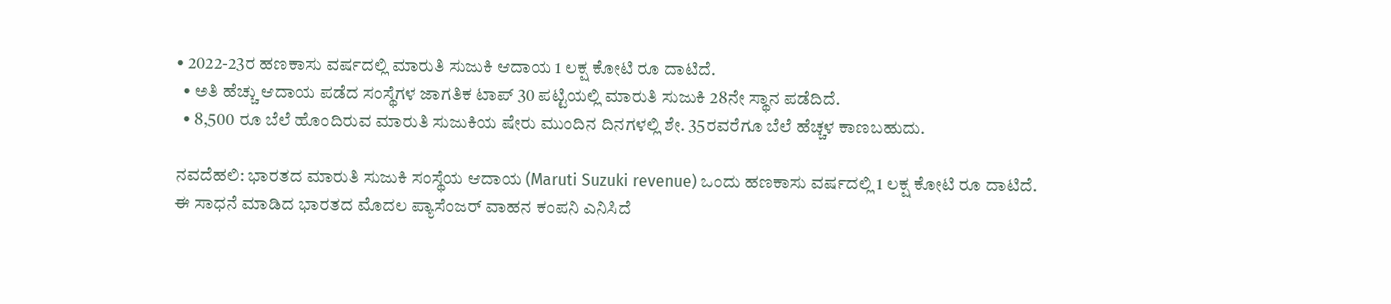• 2022-23ರ ಹಣಕಾಸು ವರ್ಷದಲ್ಲಿ ಮಾರುತಿ ಸುಜುಕಿ ಆದಾಯ 1 ಲಕ್ಷ ಕೋಟಿ ರೂ ದಾಟಿದೆ.
  • ಅತಿ ಹೆಚ್ಚು ಆದಾಯ ಪಡೆದ ಸಂಸ್ಥೆಗಳ ಜಾಗತಿಕ ಟಾಪ್ 30 ಪಟ್ಟಿಯಲ್ಲಿ ಮಾರುತಿ ಸುಜುಕಿ 28ನೇ ಸ್ಥಾನ ಪಡೆದಿದೆ.
  • 8,500 ರೂ ಬೆಲೆ ಹೊಂದಿರುವ ಮಾರುತಿ ಸುಜುಕಿಯ ಷೇರು ಮುಂದಿನ ದಿನಗಳಲ್ಲಿ ಶೇ. 35ರವರೆಗೂ ಬೆಲೆ ಹೆಚ್ಚಳ ಕಾಣಬಹುದು.

ನವದೆಹಲಿ: ಭಾರತದ ಮಾರುತಿ ಸುಜುಕಿ ಸಂಸ್ಥೆಯ ಆದಾಯ (Maruti Suzuki revenue) ಒಂದು ಹಣಕಾಸು ವರ್ಷದಲ್ಲಿ 1 ಲಕ್ಷ ಕೋಟಿ ರೂ ದಾಟಿದೆ. ಈ ಸಾಧನೆ ಮಾಡಿದ ಭಾರತದ ಮೊದಲ ಪ್ಯಾಸೆಂಜರ್ ವಾಹನ ಕಂಪನಿ ಎನಿಸಿದೆ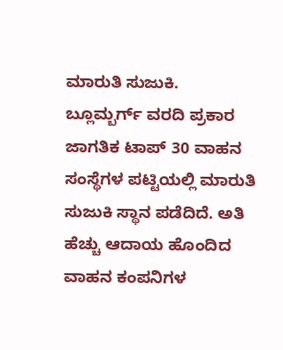ಮಾರುತಿ ಸುಜುಕಿ. ಬ್ಲೂಮ್ಬರ್ಗ್ ವರದಿ ಪ್ರಕಾರ ಜಾಗತಿಕ ಟಾಪ್ 30 ವಾಹನ ಸಂಸ್ಥೆಗಳ ಪಟ್ಟಿಯಲ್ಲಿ ಮಾರುತಿ ಸುಜುಕಿ ಸ್ಥಾನ ಪಡೆದಿದೆ. ಅತಿ ಹೆಚ್ಚು ಆದಾಯ ಹೊಂದಿದ ವಾಹನ ಕಂಪನಿಗಳ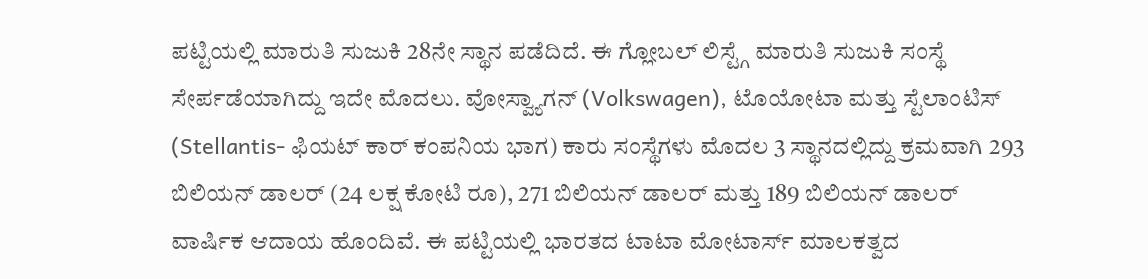ಪಟ್ಟಿಯಲ್ಲಿ ಮಾರುತಿ ಸುಜುಕಿ 28ನೇ ಸ್ಥಾನ ಪಡೆದಿದೆ. ಈ ಗ್ಲೋಬಲ್ ಲಿಸ್ಟ್ಗೆ ಮಾರುತಿ ಸುಜುಕಿ ಸಂಸ್ಥೆ ಸೇರ್ಪಡೆಯಾಗಿದ್ದು ಇದೇ ಮೊದಲು. ವೋಸ್ವ್ಯಾಗನ್ (Volkswagen), ಟೊಯೋಟಾ ಮತ್ತು ಸ್ಟೆಲಾಂಟಿಸ್ (Stellantis- ಫಿಯಟ್ ಕಾರ್ ಕಂಪನಿಯ ಭಾಗ) ಕಾರು ಸಂಸ್ಥೆಗಳು ಮೊದಲ 3 ಸ್ಥಾನದಲ್ಲಿದ್ದು ಕ್ರಮವಾಗಿ 293 ಬಿಲಿಯನ್ ಡಾಲರ್ (24 ಲಕ್ಷ ಕೋಟಿ ರೂ), 271 ಬಿಲಿಯನ್ ಡಾಲರ್ ಮತ್ತು 189 ಬಿಲಿಯನ್ ಡಾಲರ್ ವಾರ್ಷಿಕ ಆದಾಯ ಹೊಂದಿವೆ. ಈ ಪಟ್ಟಿಯಲ್ಲಿ ಭಾರತದ ಟಾಟಾ ಮೋಟಾರ್ಸ್ ಮಾಲಕತ್ವದ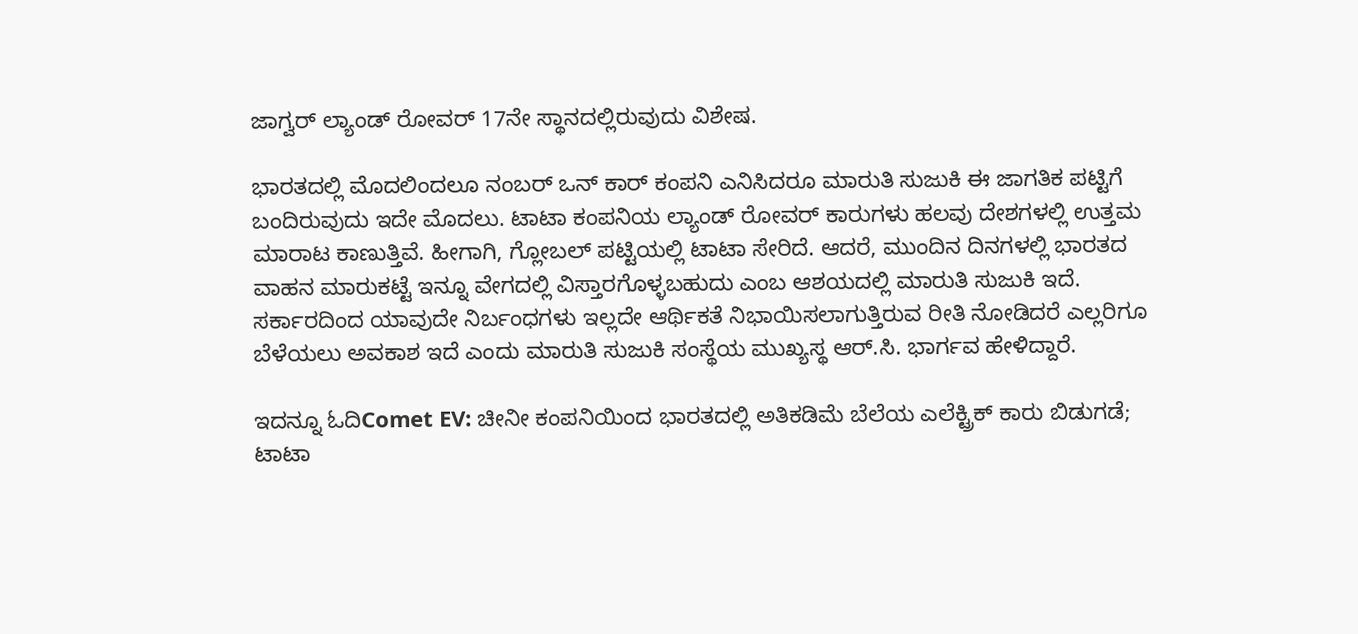ಜಾಗ್ವರ್ ಲ್ಯಾಂಡ್ ರೋವರ್ 17ನೇ ಸ್ಥಾನದಲ್ಲಿರುವುದು ವಿಶೇಷ.

ಭಾರತದಲ್ಲಿ ಮೊದಲಿಂದಲೂ ನಂಬರ್ ಒನ್ ಕಾರ್ ಕಂಪನಿ ಎನಿಸಿದರೂ ಮಾರುತಿ ಸುಜುಕಿ ಈ ಜಾಗತಿಕ ಪಟ್ಟಿಗೆ ಬಂದಿರುವುದು ಇದೇ ಮೊದಲು. ಟಾಟಾ ಕಂಪನಿಯ ಲ್ಯಾಂಡ್ ರೋವರ್ ಕಾರುಗಳು ಹಲವು ದೇಶಗಳಲ್ಲಿ ಉತ್ತಮ ಮಾರಾಟ ಕಾಣುತ್ತಿವೆ. ಹೀಗಾಗಿ, ಗ್ಲೋಬಲ್ ಪಟ್ಟಿಯಲ್ಲಿ ಟಾಟಾ ಸೇರಿದೆ. ಆದರೆ, ಮುಂದಿನ ದಿನಗಳಲ್ಲಿ ಭಾರತದ ವಾಹನ ಮಾರುಕಟ್ಟೆ ಇನ್ನೂ ವೇಗದಲ್ಲಿ ವಿಸ್ತಾರಗೊಳ್ಳಬಹುದು ಎಂಬ ಆಶಯದಲ್ಲಿ ಮಾರುತಿ ಸುಜುಕಿ ಇದೆ. ಸರ್ಕಾರದಿಂದ ಯಾವುದೇ ನಿರ್ಬಂಧಗಳು ಇಲ್ಲದೇ ಆರ್ಥಿಕತೆ ನಿಭಾಯಿಸಲಾಗುತ್ತಿರುವ ರೀತಿ ನೋಡಿದರೆ ಎಲ್ಲರಿಗೂ ಬೆಳೆಯಲು ಅವಕಾಶ ಇದೆ ಎಂದು ಮಾರುತಿ ಸುಜುಕಿ ಸಂಸ್ಥೆಯ ಮುಖ್ಯಸ್ಥ ಆರ್.ಸಿ. ಭಾರ್ಗವ ಹೇಳಿದ್ದಾರೆ.

ಇದನ್ನೂ ಓದಿComet EV: ಚೀನೀ ಕಂಪನಿಯಿಂದ ಭಾರತದಲ್ಲಿ ಅತಿಕಡಿಮೆ ಬೆಲೆಯ ಎಲೆಕ್ಟ್ರಿಕ್ ಕಾರು ಬಿಡುಗಡೆ; ಟಾಟಾ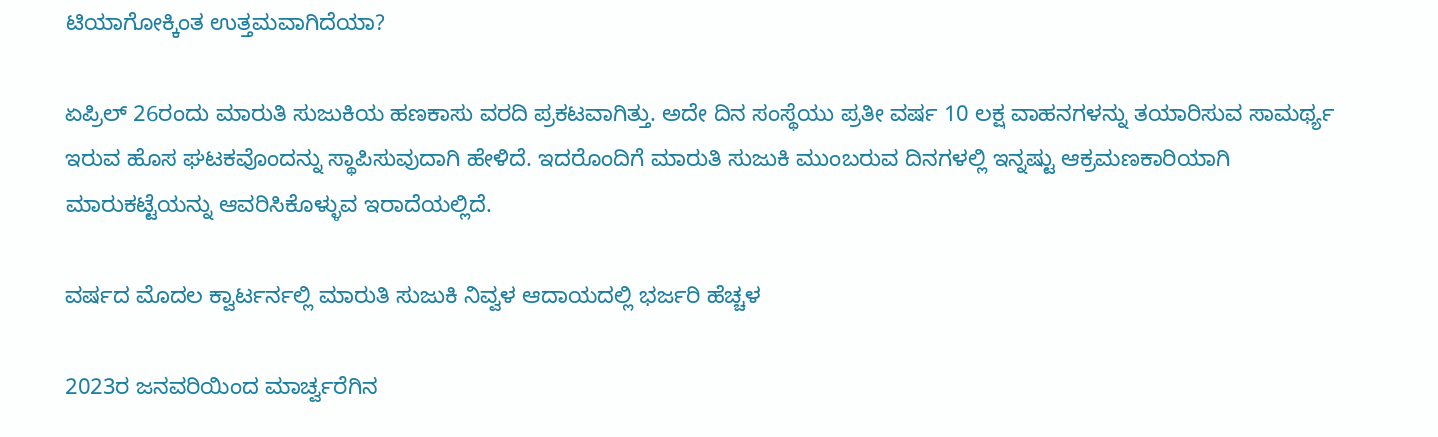ಟಿಯಾಗೋಕ್ಕಿಂತ ಉತ್ತಮವಾಗಿದೆಯಾ?

ಏಪ್ರಿಲ್ 26ರಂದು ಮಾರುತಿ ಸುಜುಕಿಯ ಹಣಕಾಸು ವರದಿ ಪ್ರಕಟವಾಗಿತ್ತು. ಅದೇ ದಿನ ಸಂಸ್ಥೆಯು ಪ್ರತೀ ವರ್ಷ 10 ಲಕ್ಷ ವಾಹನಗಳನ್ನು ತಯಾರಿಸುವ ಸಾಮರ್ಥ್ಯ ಇರುವ ಹೊಸ ಘಟಕವೊಂದನ್ನು ಸ್ಥಾಪಿಸುವುದಾಗಿ ಹೇಳಿದೆ. ಇದರೊಂದಿಗೆ ಮಾರುತಿ ಸುಜುಕಿ ಮುಂಬರುವ ದಿನಗಳಲ್ಲಿ ಇನ್ನಷ್ಟು ಆಕ್ರಮಣಕಾರಿಯಾಗಿ ಮಾರುಕಟ್ಟೆಯನ್ನು ಆವರಿಸಿಕೊಳ್ಳುವ ಇರಾದೆಯಲ್ಲಿದೆ.

ವರ್ಷದ ಮೊದಲ ಕ್ವಾರ್ಟರ್ನಲ್ಲಿ ಮಾರುತಿ ಸುಜುಕಿ ನಿವ್ವಳ ಆದಾಯದಲ್ಲಿ ಭರ್ಜರಿ ಹೆಚ್ಚಳ

2023ರ ಜನವರಿಯಿಂದ ಮಾರ್ಚ್ವರೆಗಿನ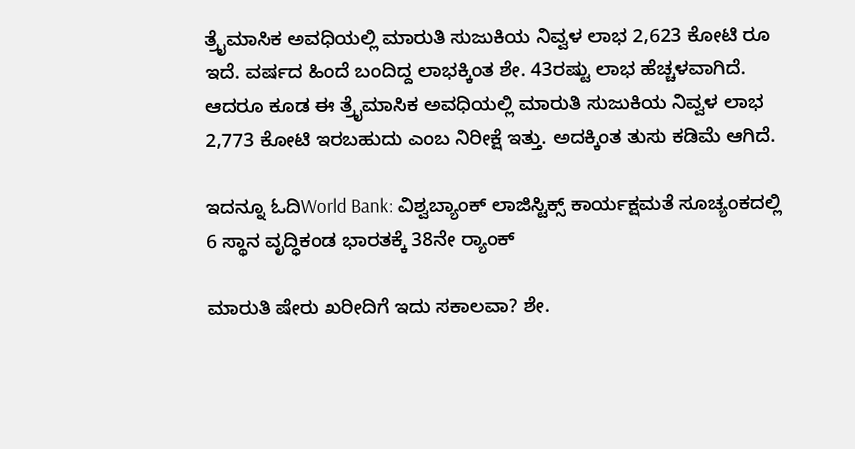ತ್ರೈಮಾಸಿಕ ಅವಧಿಯಲ್ಲಿ ಮಾರುತಿ ಸುಜುಕಿಯ ನಿವ್ವಳ ಲಾಭ 2,623 ಕೋಟಿ ರೂ ಇದೆ. ವರ್ಷದ ಹಿಂದೆ ಬಂದಿದ್ದ ಲಾಭಕ್ಕಿಂತ ಶೇ. 43ರಷ್ಟು ಲಾಭ ಹೆಚ್ಚಳವಾಗಿದೆ. ಆದರೂ ಕೂಡ ಈ ತ್ರೈಮಾಸಿಕ ಅವಧಿಯಲ್ಲಿ ಮಾರುತಿ ಸುಜುಕಿಯ ನಿವ್ವಳ ಲಾಭ 2,773 ಕೋಟಿ ಇರಬಹುದು ಎಂಬ ನಿರೀಕ್ಷೆ ಇತ್ತು. ಅದಕ್ಕಿಂತ ತುಸು ಕಡಿಮೆ ಆಗಿದೆ.

ಇದನ್ನೂ ಓದಿWorld Bank: ವಿಶ್ವಬ್ಯಾಂಕ್ ಲಾಜಿಸ್ಟಿಕ್ಸ್ ಕಾರ್ಯಕ್ಷಮತೆ ಸೂಚ್ಯಂಕದಲ್ಲಿ 6 ಸ್ಥಾನ ವೃದ್ಧಿಕಂಡ ಭಾರತಕ್ಕೆ 38ನೇ ರ‍್ಯಾಂಕ್

ಮಾರುತಿ ಷೇರು ಖರೀದಿಗೆ ಇದು ಸಕಾಲವಾ? ಶೇ.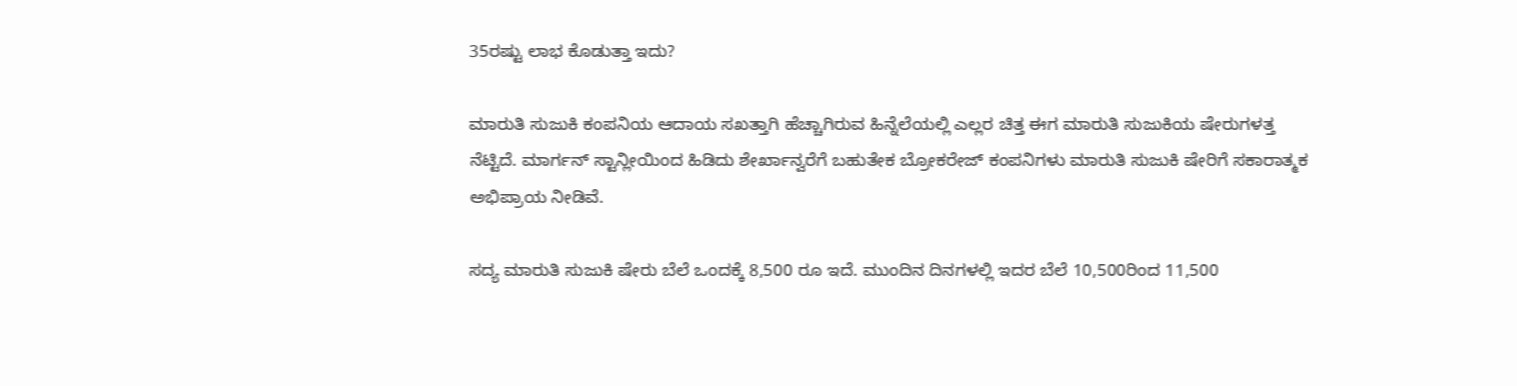35ರಷ್ಟು ಲಾಭ ಕೊಡುತ್ತಾ ಇದು?

ಮಾರುತಿ ಸುಜುಕಿ ಕಂಪನಿಯ ಆದಾಯ ಸಖತ್ತಾಗಿ ಹೆಚ್ಚಾಗಿರುವ ಹಿನ್ನೆಲೆಯಲ್ಲಿ ಎಲ್ಲರ ಚಿತ್ತ ಈಗ ಮಾರುತಿ ಸುಜುಕಿಯ ಷೇರುಗಳತ್ತ ನೆಟ್ಟಿದೆ. ಮಾರ್ಗನ್ ಸ್ಟಾನ್ಲೀಯಿಂದ ಹಿಡಿದು ಶೇರ್ಖಾನ್ವರೆಗೆ ಬಹುತೇಕ ಬ್ರೋಕರೇಜ್ ಕಂಪನಿಗಳು ಮಾರುತಿ ಸುಜುಕಿ ಷೇರಿಗೆ ಸಕಾರಾತ್ಮಕ ಅಭಿಪ್ರಾಯ ನೀಡಿವೆ.

ಸದ್ಯ ಮಾರುತಿ ಸುಜುಕಿ ಷೇರು ಬೆಲೆ ಒಂದಕ್ಕೆ 8,500 ರೂ ಇದೆ. ಮುಂದಿನ ದಿನಗಳಲ್ಲಿ ಇದರ ಬೆಲೆ 10,500ರಿಂದ 11,500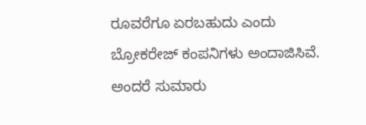ರೂವರೆಗೂ ಏರಬಹುದು ಎಂದು ಬ್ರೋಕರೇಜ್ ಕಂಪನಿಗಳು ಅಂದಾಜಿಸಿವೆ. ಅಂದರೆ ಸುಮಾರು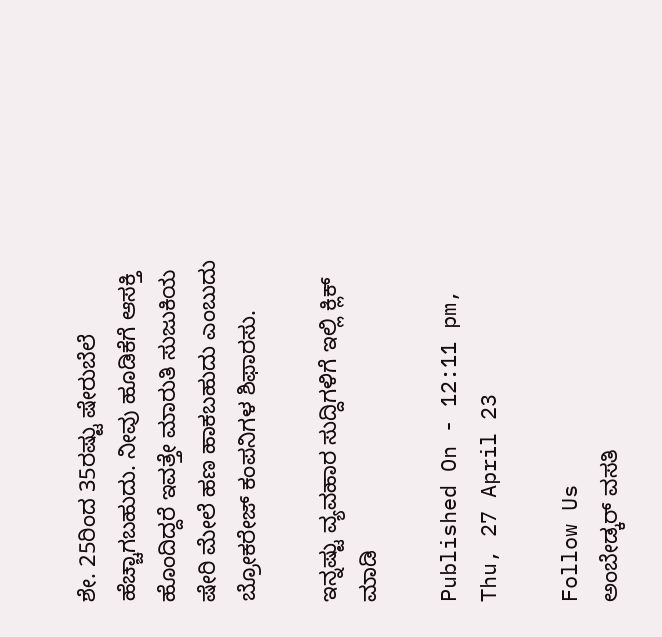ಶೇ. 25ರಿಂದ 35ರಷ್ಟು ಷೇರುಬೆಲೆ ಹೆಚ್ಚಾಗಬಹುದು. ನೀವು ಹೂಡಿಕೆಗೆ ಆಸಕ್ತಿ ಹೊಂದಿದ್ದರೆ ಇವತ್ತೇ ಮಾರುತಿ ಸುಜುಕಿಯ ಷೇರಿ ಮೇಲೆ ಹಣ ಹಾಕಬಹುದು ಎಂಬುದು ಬ್ರೋಕರೇಜ್ ಕಂಪನಿಗಳ ಶಿಫಾರಸು.

ಇನ್ನಷ್ಟು ವ್ಯವಹಾರ ಸುದ್ದಿಗಳಿಗೆ ಇಲ್ಲಿ ಕ್ಲಿಕ್ ಮಾಡಿ

Published On - 12:11 pm, Thu, 27 April 23

Follow Us
ಅಂಬೇಡ್ಕರ್ ವಸತಿ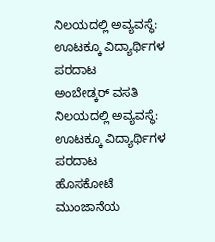ನಿಲಯದಲ್ಲಿ ಅವ್ಯವಸ್ಥೆ: ಊಟಕ್ಕೂ ವಿದ್ಯಾರ್ಥಿಗಳ ಪರದಾಟ
ಅಂಬೇಡ್ಕರ್ ವಸತಿ ನಿಲಯದಲ್ಲಿ ಅವ್ಯವಸ್ಥೆ: ಊಟಕ್ಕೂ ವಿದ್ಯಾರ್ಥಿಗಳ ಪರದಾಟ
ಹೊಸಕೋಟೆ ಮುಂಜಾನೆಯ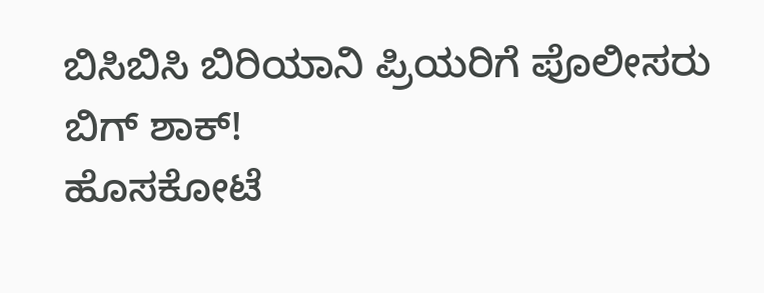ಬಿಸಿಬಿಸಿ ಬಿರಿಯಾನಿ ಪ್ರಿಯರಿಗೆ ಪೊಲೀಸರು ಬಿಗ್ ಶಾಕ್!
ಹೊಸಕೋಟೆ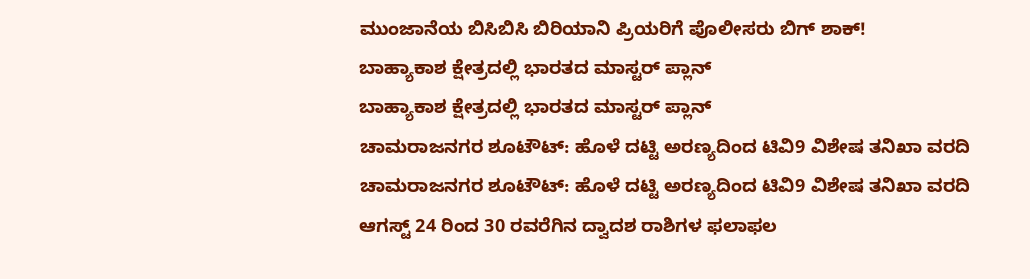ಮುಂಜಾನೆಯ ಬಿಸಿಬಿಸಿ ಬಿರಿಯಾನಿ ಪ್ರಿಯರಿಗೆ ಪೊಲೀಸರು ಬಿಗ್ ಶಾಕ್!
ಬಾಹ್ಯಾಕಾಶ ಕ್ಷೇತ್ರದಲ್ಲಿ ಭಾರತದ ಮಾಸ್ಟರ್ ಪ್ಲಾನ್
ಬಾಹ್ಯಾಕಾಶ ಕ್ಷೇತ್ರದಲ್ಲಿ ಭಾರತದ ಮಾಸ್ಟರ್ ಪ್ಲಾನ್
ಚಾಮರಾಜನಗರ ಶೂಟೌಟ್: ಹೊಳೆ ದಟ್ಟಿ ಅರಣ್ಯದಿಂದ ಟಿವಿ9 ವಿಶೇಷ ತನಿಖಾ ವರದಿ
ಚಾಮರಾಜನಗರ ಶೂಟೌಟ್: ಹೊಳೆ ದಟ್ಟಿ ಅರಣ್ಯದಿಂದ ಟಿವಿ9 ವಿಶೇಷ ತನಿಖಾ ವರದಿ
ಆಗಸ್ಟ್ 24 ರಿಂದ 30 ರವರೆಗಿನ ದ್ವಾದಶ ರಾಶಿಗಳ ಫಲಾಫಲ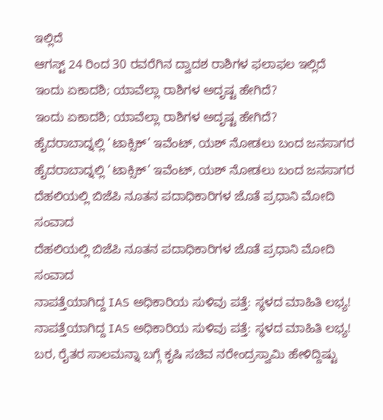ಇಲ್ಲಿದೆ
ಆಗಸ್ಟ್ 24 ರಿಂದ 30 ರವರೆಗಿನ ದ್ವಾದಶ ರಾಶಿಗಳ ಫಲಾಫಲ ಇಲ್ಲಿದೆ
ಇಂದು ಏಕಾದಶಿ; ಯಾವೆಲ್ಲಾ ರಾಶಿಗಳ ಅದೃಷ್ಟ ಹೇಗಿದೆ?
ಇಂದು ಏಕಾದಶಿ; ಯಾವೆಲ್ಲಾ ರಾಶಿಗಳ ಅದೃಷ್ಟ ಹೇಗಿದೆ?
ಹೈದರಾಬಾದ್ನಲ್ಲಿ ‘ಟಾಕ್ಸಿಕ್’ ಇವೆಂಟ್, ಯಶ್ ನೋಡಲು ಬಂದ ಜನಸಾಗರ
ಹೈದರಾಬಾದ್ನಲ್ಲಿ ‘ಟಾಕ್ಸಿಕ್’ ಇವೆಂಟ್, ಯಶ್ ನೋಡಲು ಬಂದ ಜನಸಾಗರ
ದೆಹಲಿಯಲ್ಲಿ ಬಿಜೆಪಿ ನೂತನ ಪದಾಧಿಕಾರಿಗಳ ಜೊತೆ ಪ್ರಧಾನಿ ಮೋದಿ ಸಂವಾದ
ದೆಹಲಿಯಲ್ಲಿ ಬಿಜೆಪಿ ನೂತನ ಪದಾಧಿಕಾರಿಗಳ ಜೊತೆ ಪ್ರಧಾನಿ ಮೋದಿ ಸಂವಾದ
ನಾಪತ್ತೆಯಾಗಿದ್ದ IAS ಅಧಿಕಾರಿಯ ಸುಳಿವು ಪತ್ತೆ: ಸ್ಥಳದ ಮಾಹಿತಿ ಲಭ್ಯ!
ನಾಪತ್ತೆಯಾಗಿದ್ದ IAS ಅಧಿಕಾರಿಯ ಸುಳಿವು ಪತ್ತೆ: ಸ್ಥಳದ ಮಾಹಿತಿ ಲಭ್ಯ!
ಬರ, ರೈತರ ಸಾಲಮನ್ನಾ ಬಗ್ಗೆ ಕೃಷಿ ಸಚಿವ ನರೇಂದ್ರಸ್ವಾಮಿ ಹೇಳಿದ್ದಿಷ್ಟು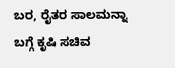ಬರ, ರೈತರ ಸಾಲಮನ್ನಾ ಬಗ್ಗೆ ಕೃಷಿ ಸಚಿವ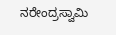ನರೇಂದ್ರಸ್ವಾಮಿ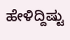ಹೇಳಿದ್ದಿಷ್ಟು